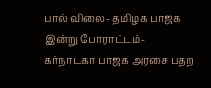பால் விலை- தமிழக பாஜக இன்று போராட்டம்- கர்நாடகா பாஜக அரசை பதற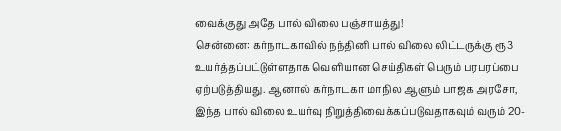வைக்குது அதே பால் விலை பஞ்சாயத்து!
சென்னை: கர்நாடகாவில் நந்தினி பால் விலை லிட்டருக்கு ரூ3 உயர்த்தப்பட்டுள்ளதாக வெளியான செய்திகள் பெரும் பரபரப்பை ஏற்படுத்தியது. ஆனால் கர்நாடகா மாநில ஆளும் பாஜக அரசோ, இந்த பால் விலை உயர்வு நிறுத்திவைக்கப்படுவதாகவும் வரும் 20-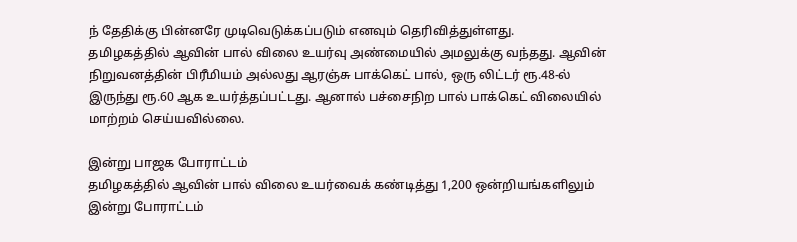ந் தேதிக்கு பின்னரே முடிவெடுக்கப்படும் எனவும் தெரிவித்துள்ளது.
தமிழகத்தில் ஆவின் பால் விலை உயர்வு அண்மையில் அமலுக்கு வந்தது. ஆவின் நிறுவனத்தின் பிரீமியம் அல்லது ஆரஞ்சு பாக்கெட் பால், ஒரு லிட்டர் ரூ.48-ல் இருந்து ரூ.60 ஆக உயர்த்தப்பட்டது. ஆனால் பச்சைநிற பால் பாக்கெட் விலையில் மாற்றம் செய்யவில்லை.

இன்று பாஜக போராட்டம்
தமிழகத்தில் ஆவின் பால் விலை உயர்வைக் கண்டித்து 1,200 ஒன்றியங்களிலும் இன்று போராட்டம்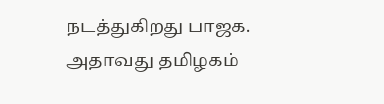நடத்துகிறது பாஜக. அதாவது தமிழகம்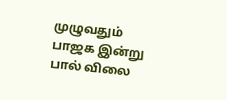முழுவதும் பாஜக இன்று பால் விலை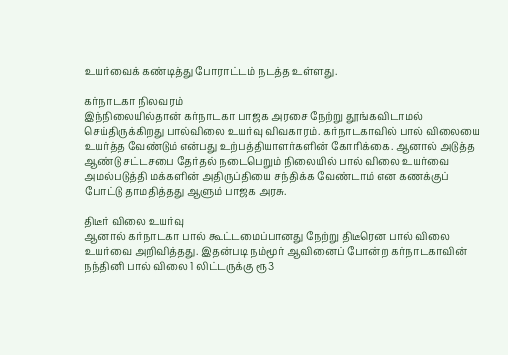உயர்வைக் கண்டித்து போராட்டம் நடத்த உள்ளது.

கர்நாடகா நிலவரம்
இந்நிலையில்தான் கர்நாடகா பாஜக அரசை நேற்று தூங்கவிடாமல் செய்திருக்கிறது பால்விலை உயர்வு விவகாரம். கர்நாடகாவில் பால் விலையை உயர்த்த வேண்டும் என்பது உற்பத்தியாளர்களின் கோரிக்கை. ஆனால் அடுத்த ஆண்டு சட்டசபை தேர்தல் நடைபெறும் நிலையில் பால் விலை உயர்வை அமல்படுத்தி மக்களின் அதிருப்தியை சந்திக்க வேண்டாம் என கணக்குப் போட்டு தாமதித்தது ஆளும் பாஜக அரசு.

திடீர் விலை உயர்வு
ஆனால் கர்நாடகா பால் கூட்டமைப்பானது நேற்று திடீரென பால் விலை உயர்வை அறிவித்தது. இதன்படி நம்மூர் ஆவினைப் போன்ற கர்நாடகாவின் நந்தினி பால் விலை 1 லிட்டருக்கு ரூ3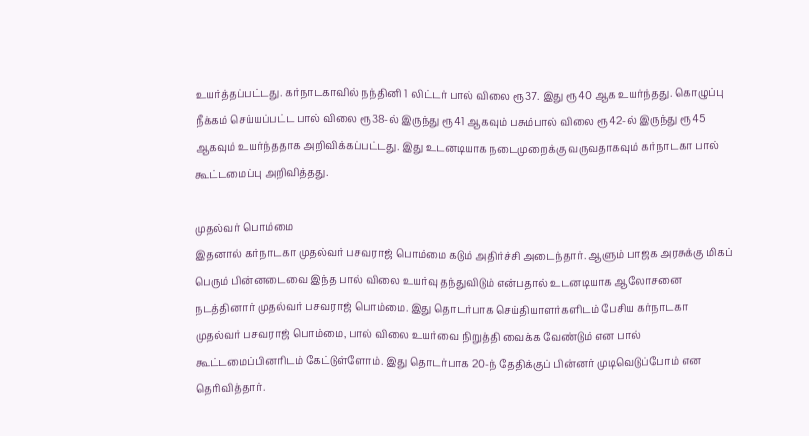உயர்த்தப்பட்டது. கர்நாடகாவில் நந்தினி 1 லிட்டர் பால் விலை ரூ37. இது ரூ40 ஆக உயர்ந்தது. கொழுப்பு நீக்கம் செய்யப்பட்ட பால் விலை ரூ38-ல் இருந்து ரூ41 ஆகவும் பசும்பால் விலை ரூ42-ல் இருந்து ரூ45 ஆகவும் உயர்ந்ததாக அறிவிக்கப்பட்டது. இது உடனடியாக நடைமுறைக்கு வருவதாகவும் கர்நாடகா பால் கூட்டமைப்பு அறிவித்தது.

முதல்வர் பொம்மை
இதனால் கர்நாடகா முதல்வர் பசவராஜ் பொம்மை கடும் அதிர்ச்சி அடைந்தார். ஆளும் பாஜக அரசுக்கு மிகப் பெரும் பின்னடைவை இந்த பால் விலை உயர்வு தந்துவிடும் என்பதால் உடனடியாக ஆலோசனை நடத்தினார் முதல்வர் பசவராஜ் பொம்மை. இது தொடர்பாக செய்தியாளர்களிடம் பேசிய கர்நாடகா முதல்வர் பசவராஜ் பொம்மை, பால் விலை உயர்வை நிறுத்தி வைக்க வேண்டும் என பால் கூட்டமைப்பினரிடம் கேட்டுள்ளோம். இது தொடர்பாக 20-ந் தேதிக்குப் பின்னர் முடிவெடுப்போம் என தெரிவித்தார்.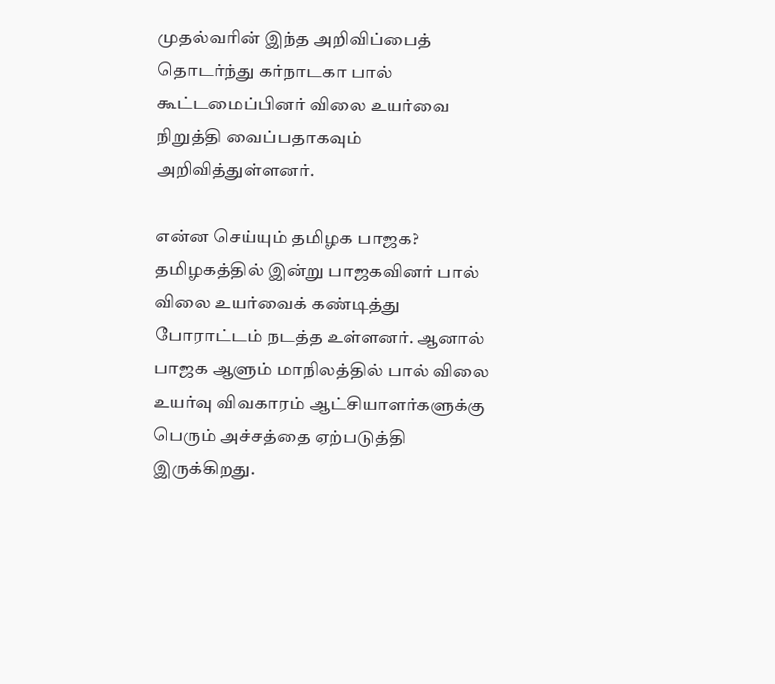முதல்வரின் இந்த அறிவிப்பைத் தொடர்ந்து கர்நாடகா பால் கூட்டமைப்பினர் விலை உயர்வை நிறுத்தி வைப்பதாகவும் அறிவித்துள்ளனர்.

என்ன செய்யும் தமிழக பாஜக?
தமிழகத்தில் இன்று பாஜகவினர் பால் விலை உயர்வைக் கண்டித்து போராட்டம் நடத்த உள்ளனர். ஆனால் பாஜக ஆளும் மாநிலத்தில் பால் விலை உயர்வு விவகாரம் ஆட்சியாளர்களுக்கு பெரும் அச்சத்தை ஏற்படுத்தி இருக்கிறது.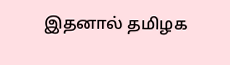இதனால் தமிழக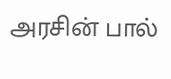அரசின் பால்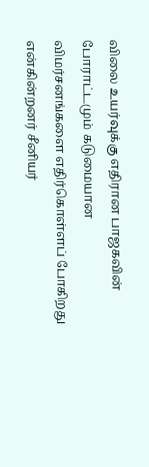விலை உயர்வுக்கு எதிரான பாஜகவின் போராட்டமும் கடுமையான விமர்சனங்களை எதிர்கொள்ளப் போகிறது என்கின்றனர் சீனியர்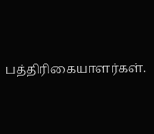பத்திரிகையாளர்கள்.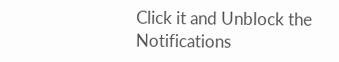Click it and Unblock the Notifications